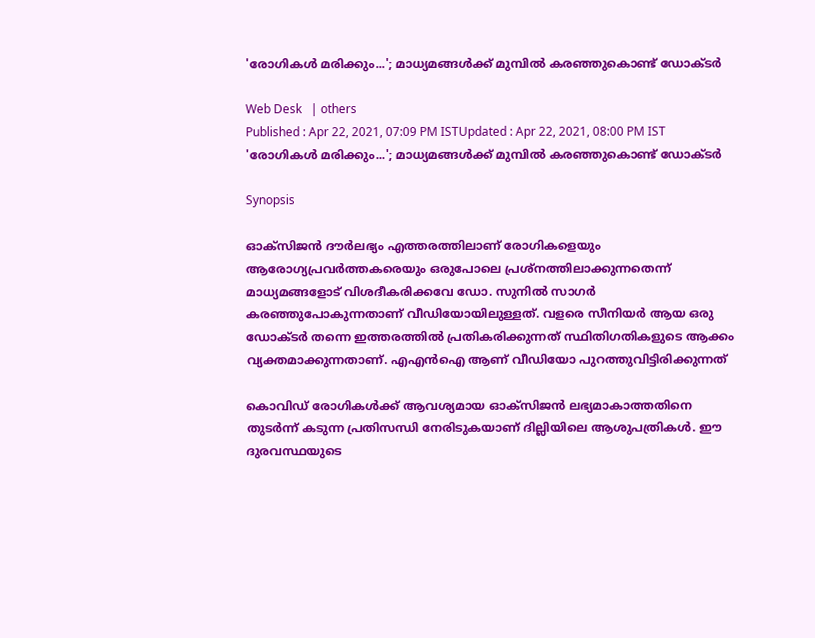'രോഗികള്‍ മരിക്കും...'; മാധ്യമങ്ങള്‍ക്ക് മുമ്പില്‍ കരഞ്ഞുകൊണ്ട് ഡോക്ടര്‍

Web Desk   | others
Published : Apr 22, 2021, 07:09 PM ISTUpdated : Apr 22, 2021, 08:00 PM IST
'രോഗികള്‍ മരിക്കും...'; മാധ്യമങ്ങള്‍ക്ക് മുമ്പില്‍ കരഞ്ഞുകൊണ്ട് ഡോക്ടര്‍

Synopsis

ഓക്‌സിജന്‍ ദൗര്‍ലഭ്യം എത്തരത്തിലാണ് രോഗികളെയും ആരോഗ്യപ്രവര്‍ത്തകരെയും ഒരുപോലെ പ്രശ്‌നത്തിലാക്കുന്നതെന്ന് മാധ്യമങ്ങളോട് വിശദീകരിക്കവേ ഡോ. സുനില്‍ സാഗര്‍ കരഞ്ഞുപോകുന്നതാണ് വീഡിയോയിലുള്ളത്. വളരെ സീനിയര്‍ ആയ ഒരു ഡോക്ടര്‍ തന്നെ ഇത്തരത്തില്‍ പ്രതികരിക്കുന്നത് സ്ഥിതിഗതികളുടെ ആക്കം വ്യക്തമാക്കുന്നതാണ്. എഎന്‍ഐ ആണ് വീഡിയോ പുറത്തുവിട്ടിരിക്കുന്നത്

കൊവിഡ് രോഗികള്‍ക്ക് ആവശ്യമായ ഓക്‌സിജന്‍ ലഭ്യമാകാത്തതിനെ തുടര്‍ന്ന് കടുന്ന പ്രതിസന്ധി നേരിടുകയാണ് ദില്ലിയിലെ ആശുപത്രികള്‍. ഈ ദുരവസ്ഥയുടെ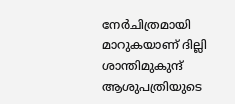നേര്‍ചിത്രമായി മാറുകയാണ് ദില്ലി ശാന്തിമുകുന്ദ് ആശുപത്രിയുടെ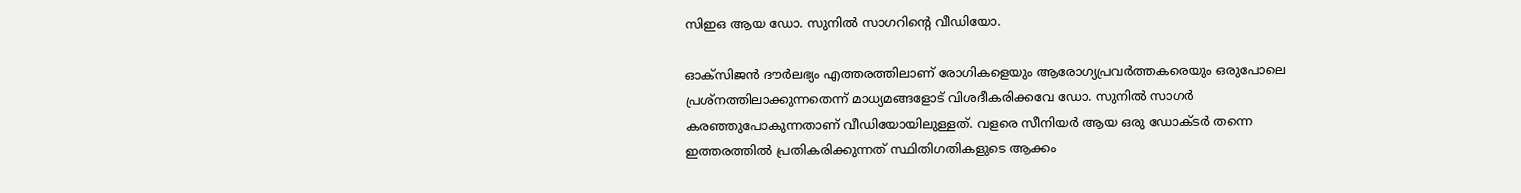സിഇഒ ആയ ഡോ. സുനില്‍ സാഗറിന്റെ വീഡിയോ.

ഓക്‌സിജന്‍ ദൗര്‍ലഭ്യം എത്തരത്തിലാണ് രോഗികളെയും ആരോഗ്യപ്രവര്‍ത്തകരെയും ഒരുപോലെ പ്രശ്‌നത്തിലാക്കുന്നതെന്ന് മാധ്യമങ്ങളോട് വിശദീകരിക്കവേ ഡോ. സുനില്‍ സാഗര്‍ കരഞ്ഞുപോകുന്നതാണ് വീഡിയോയിലുള്ളത്. വളരെ സീനിയര്‍ ആയ ഒരു ഡോക്ടര്‍ തന്നെ ഇത്തരത്തില്‍ പ്രതികരിക്കുന്നത് സ്ഥിതിഗതികളുടെ ആക്കം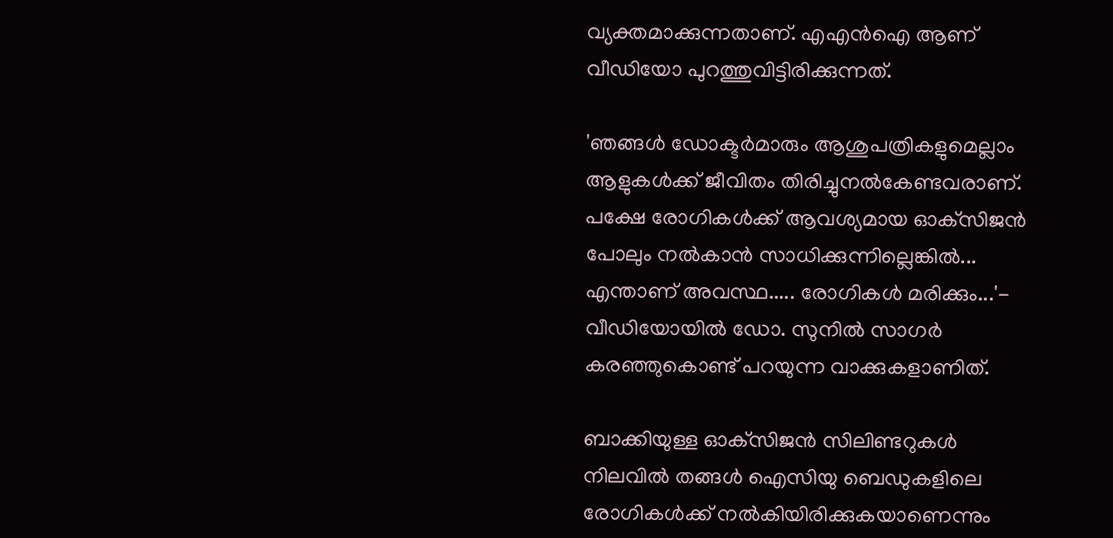വ്യക്തമാക്കുന്നതാണ്. എഎന്‍ഐ ആണ് വീഡിയോ പുറത്തുവിട്ടിരിക്കുന്നത്.

'ഞങ്ങള്‍ ഡോക്ടര്‍മാരും ആശുപത്രികളുമെല്ലാം ആളുകള്‍ക്ക് ജീവിതം തിരിച്ചുനല്‍കേണ്ടവരാണ്. പക്ഷേ രോഗികള്‍ക്ക് ആവശ്യമായ ഓക്‌സിജന്‍ പോലും നല്‍കാന്‍ സാധിക്കുന്നില്ലെങ്കില്‍... എന്താണ് അവസ്ഥ..... രോഗികള്‍ മരിക്കും...'- വീഡിയോയില്‍ ഡോ. സുനില്‍ സാഗര്‍ കരഞ്ഞുകൊണ്ട് പറയുന്ന വാക്കുകളാണിത്.

ബാക്കിയുള്ള ഓക്‌സിജന്‍ സിലിണ്ടറുകള്‍ നിലവില്‍ തങ്ങള്‍ ഐസിയു ബെഡുകളിലെ രോഗികള്‍ക്ക് നല്‍കിയിരിക്കുകയാണെന്നും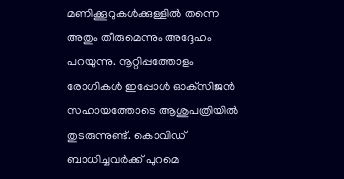മണിക്കൂറുകള്‍ക്കുള്ളില്‍ തന്നെ അതും തീരുമെന്നും അദ്ദേഹം പറയുന്നു. നൂറ്റിപ്പത്തോളം രോഗികള്‍ ഇപ്പോള്‍ ഓക്‌സിജന്‍ സഹായത്തോടെ ആശുപത്രിയില്‍ തുടരുന്നുണ്ട്. കൊവിഡ് ബാധിച്ചവര്‍ക്ക് പുറമെ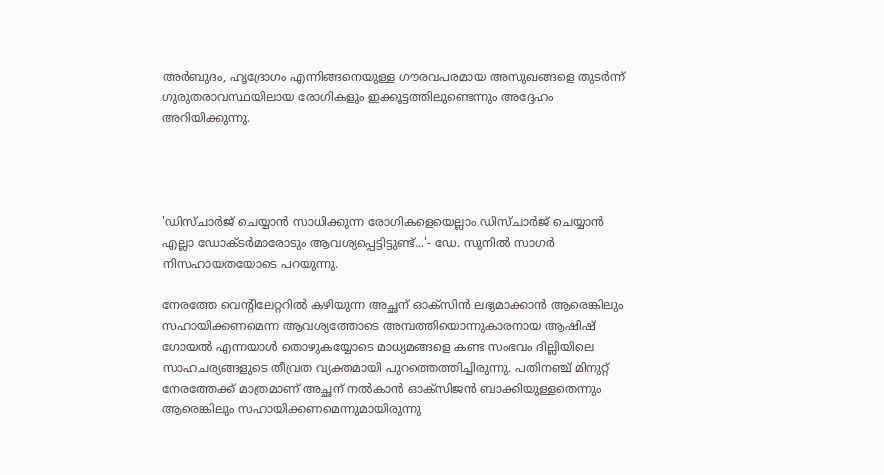അര്‍ബുദം, ഹൃദ്രോഗം എന്നിങ്ങനെയുള്ള ഗൗരവപരമായ അസുഖങ്ങളെ തുടര്‍ന്ന് ഗുരുതരാവസ്ഥയിലായ രോഗികളും ഇക്കൂട്ടത്തിലുണ്ടെന്നും അദ്ദേഹം അറിയിക്കുന്നു.




'ഡിസ്ചാര്‍ജ് ചെയ്യാന്‍ സാധിക്കുന്ന രോഗികളെയെല്ലാം ഡിസ്ചാര്‍ജ് ചെയ്യാന്‍ എല്ലാ ഡോക്ടര്‍മാരോടും ആവശ്യപ്പെട്ടിട്ടുണ്ട്...'- ഡേ. സുനില്‍ സാഗര്‍ നിസഹായതയോടെ പറയുന്നു.

നേരത്തേ വെന്റിലേറ്ററില്‍ കഴിയുന്ന അച്ഛന് ഓക്‌സിന്‍ ലഭ്യമാക്കാന്‍ ആരെങ്കിലും സഹായിക്കണമെന്ന ആവശ്യത്തോടെ അമ്പത്തിയൊന്നുകാരനായ ആഷിഷ് ഗോയല്‍ എന്നയാള്‍ തൊഴുകയ്യോടെ മാധ്യമങ്ങളെ കണ്ട സംഭവം ദില്ലിയിലെ സാഹചര്യങ്ങളുടെ തീവ്രത വ്യക്തമായി പുറത്തെത്തിച്ചിരുന്നു. പതിനഞ്ച് മിനുറ്റ് നേരത്തേക്ക് മാത്രമാണ് അച്ഛന് നല്‍കാന്‍ ഓക്‌സിജന്‍ ബാക്കിയുള്ളതെന്നും ആരെങ്കിലും സഹായിക്കണമെന്നുമായിരുന്നു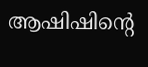ആഷിഷിന്റെ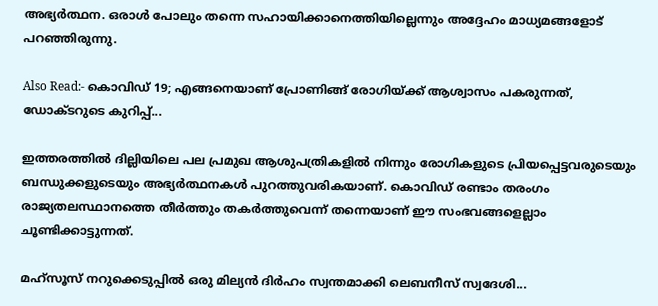അഭ്യര്‍ത്ഥന. ഒരാള്‍ പോലും തന്നെ സഹായിക്കാനെത്തിയില്ലെന്നും അദ്ദേഹം മാധ്യമങ്ങളോട് പറഞ്ഞിരുന്നു.

Also Read:- കൊവിഡ് 19; എങ്ങനെയാണ് പ്രോണിങ്ങ് രോഗിയ്ക്ക് ആശ്വാസം പകരുന്നത്, ഡോക്ടറുടെ കുറിപ്പ്...

ഇത്തരത്തില്‍ ദില്ലിയിലെ പല പ്രമുഖ ആശുപത്രികളില്‍ നിന്നും രോഗികളുടെ പ്രിയപ്പെട്ടവരുടെയും ബന്ധുക്കളുടെയും അഭ്യര്‍ത്ഥനകള്‍ പുറത്തുവരികയാണ്. കൊവിഡ് രണ്ടാം തരംഗം രാജ്യതലസ്ഥാനത്തെ തീര്‍ത്തും തകര്‍ത്തുവെന്ന് തന്നെയാണ് ഈ സംഭവങ്ങളെല്ലാം ചൂണ്ടിക്കാട്ടുന്നത്.

മഹ്‌സൂസ് നറുക്കെടുപ്പില്‍ ഒരു മില്യന്‍ ദിര്‍ഹം സ്വന്തമാക്കി ലെബനീസ് സ്വദേശി...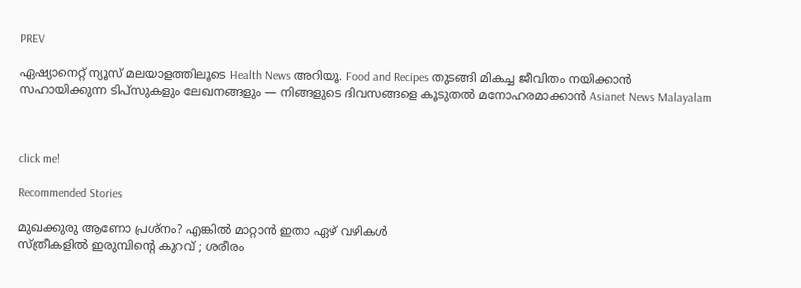PREV

ഏഷ്യാനെറ്റ് ന്യൂസ് മലയാളത്തിലൂടെ Health News അറിയൂ. Food and Recipes തുടങ്ങി മികച്ച ജീവിതം നയിക്കാൻ സഹായിക്കുന്ന ടിപ്സുകളും ലേഖനങ്ങളും — നിങ്ങളുടെ ദിവസങ്ങളെ കൂടുതൽ മനോഹരമാക്കാൻ Asianet News Malayalam



click me!

Recommended Stories

മുഖക്കുരു ആണോ പ്രശ്നം? എങ്കിൽ മാറ്റാൻ ഇതാ ഏഴ് വഴികൾ
സ്ത്രീകളിൽ ഇരുമ്പിന്റെ കുറവ് ; ശരീരം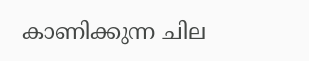കാണിക്കുന്ന ചില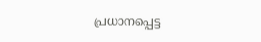പ്രധാനപ്പെട്ട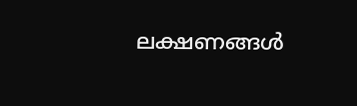ലക്ഷണങ്ങൾ